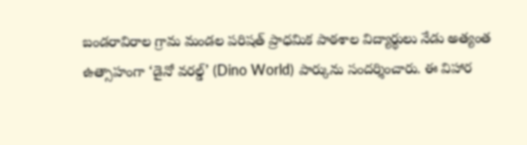బండరావిరాల గ్రామ మండల పరిషత్ ప్రాధమిక పాఠశాల విద్యార్థులు నేడు అత్యంత ఉత్సాహంగా ‘డైనో వరల్డ్’ (Dino World) పార్కును సందర్శించారు. ఈ విహార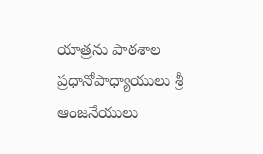యాత్రను పాఠశాల ప్రధానోపాధ్యాయులు శ్రీ ఆంజనేయులు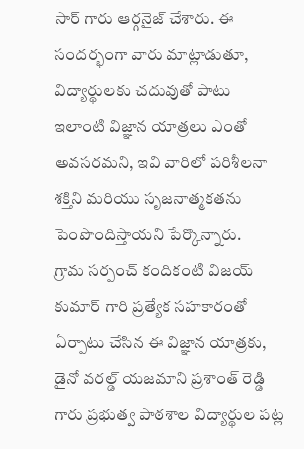సార్ గారు ఆర్గనైజ్ చేశారు. ఈ సందర్భంగా వారు మాట్లాడుతూ, విద్యార్థులకు చదువుతో పాటు ఇలాంటి విజ్ఞాన యాత్రలు ఎంతో అవసరమని, ఇవి వారిలో పరిశీలనా శక్తిని మరియు సృజనాత్మకతను పెంపొందిస్తాయని పేర్కొన్నారు.
గ్రామ సర్పంచ్ కందికంటి విజయ్ కుమార్ గారి ప్రత్యేక సహకారంతో ఏర్పాటు చేసిన ఈ విజ్ఞాన యాత్రకు, డైనో వరల్డ్ యజమాని ప్రశాంత్ రెడ్డి గారు ప్రభుత్వ పాఠశాల విద్యార్థుల పట్ల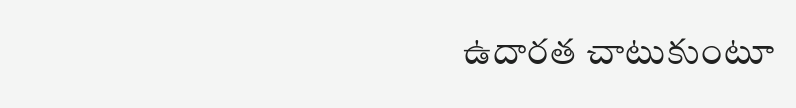ఉదారత చాటుకుంటూ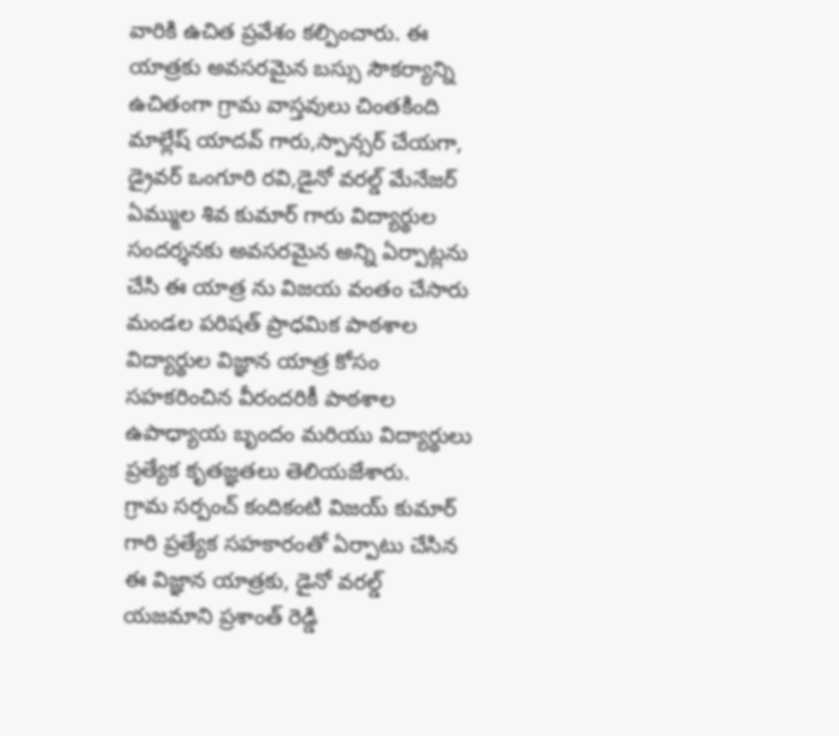వారికి ఉచిత ప్రవేశం కల్పించారు. ఈ యాత్రకు అవసరమైన బస్సు సౌకర్యాన్ని ఉచితంగా గ్రామ వాస్తవులు చింతకింది మాల్లేష్ యాదవ్ గారు,స్పాన్సర్ చేయగా, డ్రైవర్ ఒంగూరి రవి,డైనో వరల్డ్ మేనేజర్ ఏమ్ముల శివ కుమార్ గారు విద్యార్థుల సందర్శనకు అవసరమైన అన్ని ఏర్పాట్లను చేసి ఈ యాత్ర ను విజయ వంతం చేసారు
మండల పరిషత్ ప్రాధమిక పాఠశాల విద్యార్థుల విజ్ఞాన యాత్ర కోసం సహకరించిన వీరందరికీ పాఠశాల ఉపాధ్యాయ బృందం మరియు విద్యార్థులు ప్రత్యేక కృతజ్ఞతలు తెలియజేశారు.
గ్రామ సర్పంచ్ కందికంటి విజయ్ కుమార్ గారి ప్రత్యేక సహకారంతో ఏర్పాటు చేసిన ఈ విజ్ఞాన యాత్రకు, డైనో వరల్డ్ యజమాని ప్రశాంత్ రెడ్డి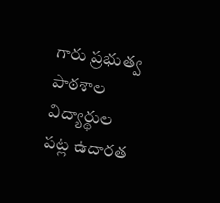గారు ప్రభుత్వ పాఠశాల విద్యార్థుల పట్ల ఉదారత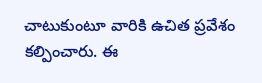చాటుకుంటూ వారికి ఉచిత ప్రవేశం కల్పించారు. ఈ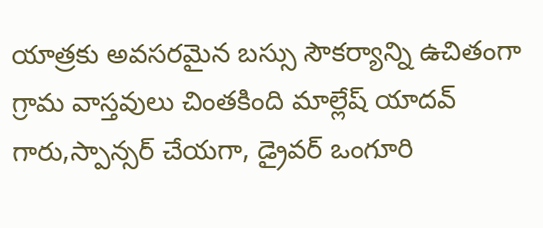యాత్రకు అవసరమైన బస్సు సౌకర్యాన్ని ఉచితంగా గ్రామ వాస్తవులు చింతకింది మాల్లేష్ యాదవ్ గారు,స్పాన్సర్ చేయగా, డ్రైవర్ ఒంగూరి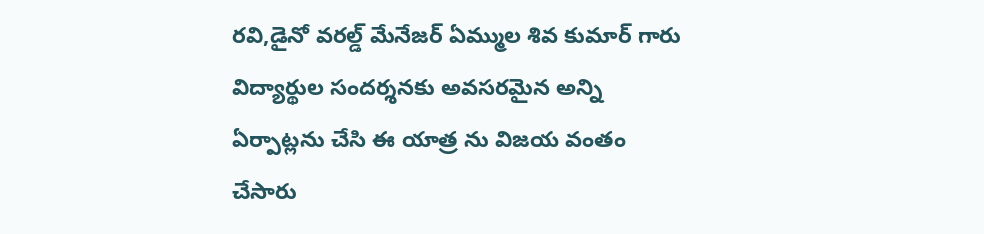రవి,డైనో వరల్డ్ మేనేజర్ ఏమ్ముల శివ కుమార్ గారు విద్యార్థుల సందర్శనకు అవసరమైన అన్ని ఏర్పాట్లను చేసి ఈ యాత్ర ను విజయ వంతం చేసారు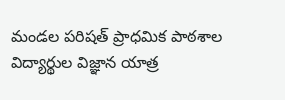మండల పరిషత్ ప్రాధమిక పాఠశాల విద్యార్థుల విజ్ఞాన యాత్ర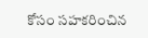కోసం సహకరించిన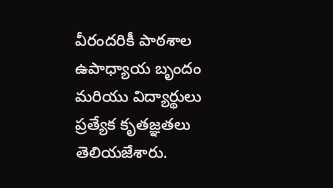వీరందరికీ పాఠశాల ఉపాధ్యాయ బృందం మరియు విద్యార్థులు ప్రత్యేక కృతజ్ఞతలు తెలియజేశారు.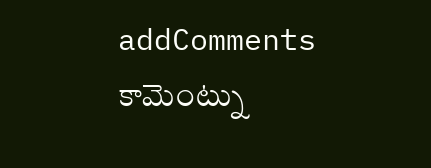addComments
కామెంట్ను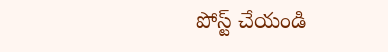పోస్ట్ చేయండి